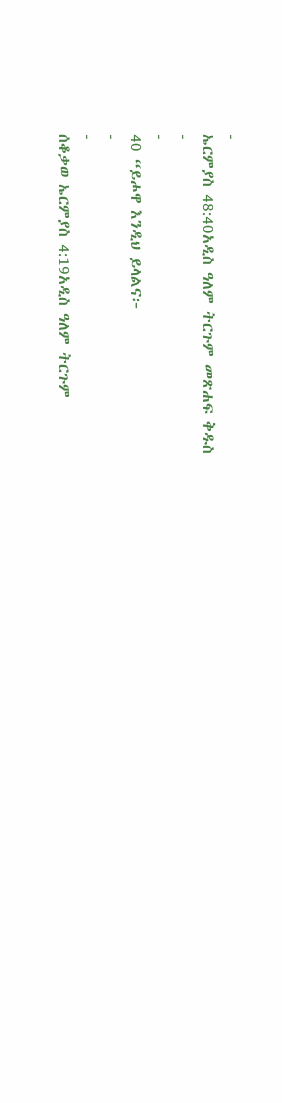-
ኤርምያስ 48:40አዲስ ዓለም ትርጉም መጽሐፍ ቅዱስ
-
-
40 “ይሖዋ እንዲህ ይላልና፦
-
-
ሰቆቃወ ኤርምያስ 4:19አዲስ ዓለም ትርጉም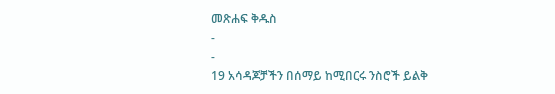መጽሐፍ ቅዱስ
-
-
19 አሳዳጆቻችን በሰማይ ከሚበርሩ ንስሮች ይልቅ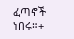ፈጣኖች ነበሩ።+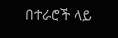በተራሮች ላይ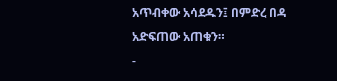አጥብቀው አሳደዱን፤ በምድረ በዳ አድፍጠው አጠቁን።
-